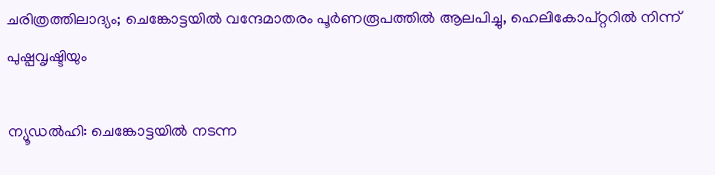ചരിത്രത്തിലാദ്യം; ചെങ്കോട്ടയിൽ വന്ദേമാതരം പൂർണരൂപത്തിൽ ആലപിച്ചു, ഹെലികോപ്റ്ററിൽ നിന്ന് പുഷ്പവൃഷ്ടിയും

ന്യൂഡൽഹി: ചെങ്കോട്ടയിൽ നടന്ന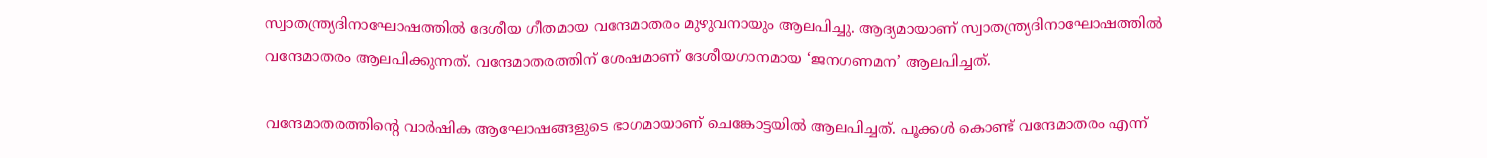സ്വാതന്ത്ര്യദിനാഘോഷത്തിൽ ദേശീയ ഗീതമായ വന്ദേമാതരം മുഴുവനായും ആലപിച്ചു. ആദ്യമായാണ് സ്വാതന്ത്ര്യദിനാഘോഷത്തിൽ വന്ദേമാതരം ആലപിക്കുന്നത്. വന്ദേമാതരത്തിന് ശേഷമാണ് ദേശീയഗാനമായ ‘ജനഗണമന’ ആലപിച്ചത്.

വന്ദേമാതരത്തിന്റെ വാർഷിക ആഘോഷങ്ങളുടെ ഭാഗമായാണ് ചെങ്കോട്ടയിൽ ആലപിച്ചത്. പൂക്കൾ കൊണ്ട് വന്ദേമാതരം എന്ന്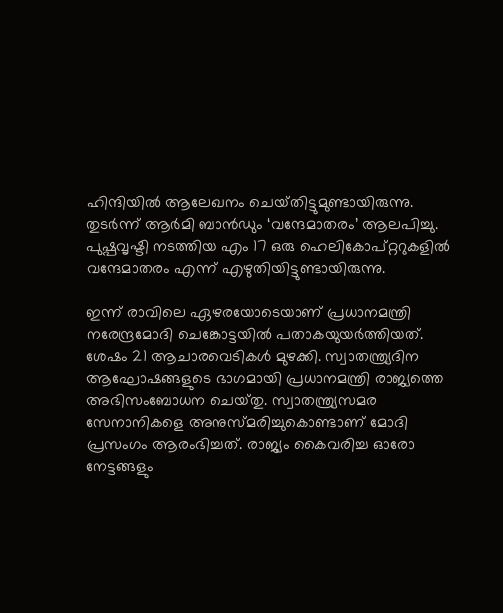ഹിന്ദിയിൽ ആലേഖനം ചെയ്‌തിട്ടുമുണ്ടായിരുന്നു. തുടർന്ന് ആർമി ബാൻഡും ‘വന്ദേമാതരം’ ആലപിച്ചു. പുഷ്പവൃഷ്ടി നടത്തിയ എം 17 ഒരു ഹെലികോപ്‌റ്ററുകളിൽ വന്ദേമാതരം എന്ന് എഴുതിയിട്ടുണ്ടായിരുന്നു.

ഇന്ന് രാവിലെ ഏഴരയോടെയാണ് പ്രധാനമന്ത്രി നരേന്ദ്രമോദി ചെങ്കോട്ടയിൽ പതാകയുയർത്തിയത്. ശേഷം 21 ആചാരവെടികൾ മുഴക്കി. സ്വാതന്ത്ര്യദിന ആഘോഷങ്ങളുടെ ഭാഗമായി പ്രധാനമന്ത്രി രാജ്യത്തെ അഭിസംബോധന ചെയ്‌തു. സ്വാതന്ത്ര്യസമര സേനാനികളെ അനുസ്‌മരിച്ചുകൊണ്ടാണ് മോദി പ്രസംഗം ആരംഭിച്ചത്. രാജ്യം കൈവരിച്ച ഓരോ നേട്ടങ്ങളും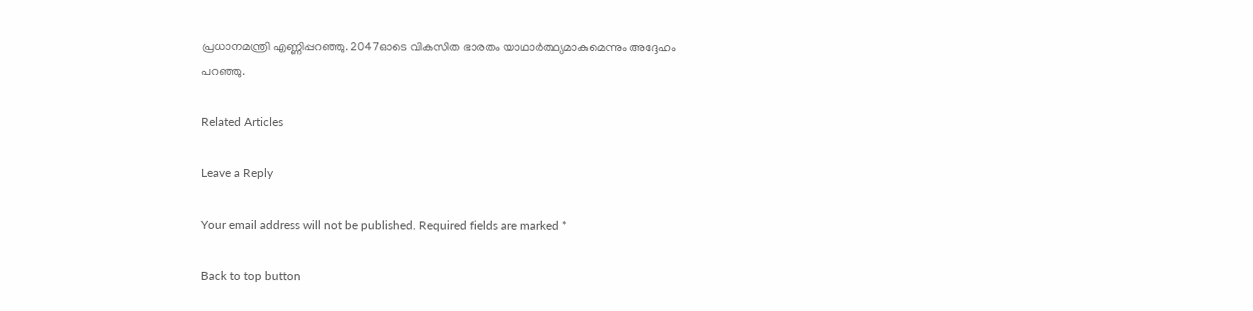പ്രധാനമന്ത്രി എണ്ണിപ്പറഞ്ഞു. 2047ഓടെ വികസിത ഭാരതം യാഥാർത്ഥ്യമാകുമെന്നും അദ്ദേഹം പറഞ്ഞു.

Related Articles

Leave a Reply

Your email address will not be published. Required fields are marked *

Back to top button